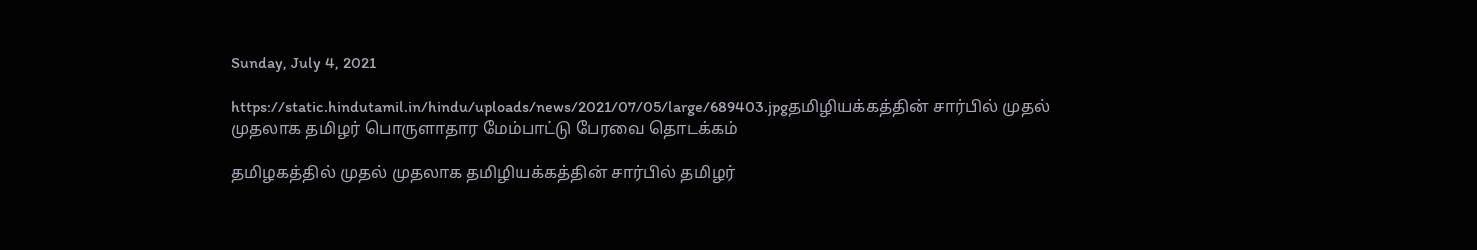Sunday, July 4, 2021

https://static.hindutamil.in/hindu/uploads/news/2021/07/05/large/689403.jpgதமிழியக்கத்தின் சார்பில் முதல் முதலாக தமிழர் பொருளாதார மேம்பாட்டு பேரவை தொடக்கம்

தமிழகத்தில் முதல் முதலாக தமிழியக்கத்தின் சார்பில் தமிழர்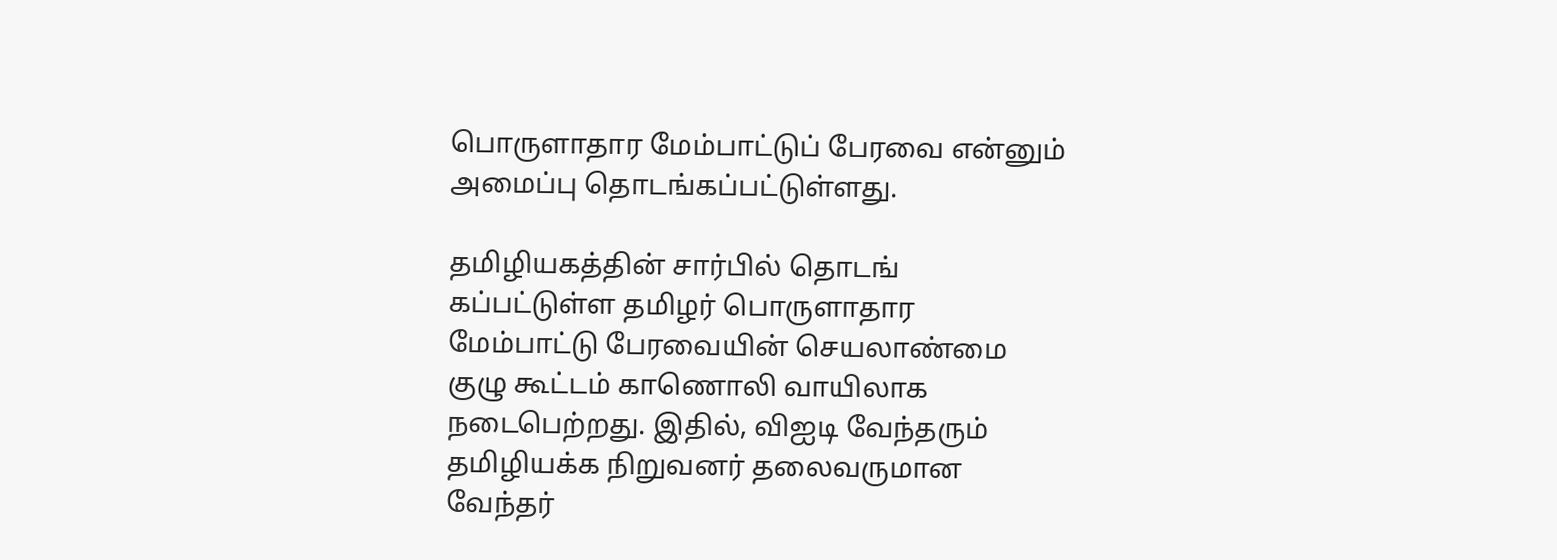பொருளாதார மேம்பாட்டுப் பேரவை என்னும் அமைப்பு தொடங்கப்பட்டுள்ளது.

தமிழியகத்தின் சார்பில் தொடங் கப்பட்டுள்ள தமிழர் பொருளாதார மேம்பாட்டு பேரவையின் செயலாண்மை குழு கூட்டம் காணொலி வாயிலாக நடைபெற்றது. இதில், விஐடி வேந்தரும் தமிழியக்க நிறுவனர் தலைவருமான வேந்தர்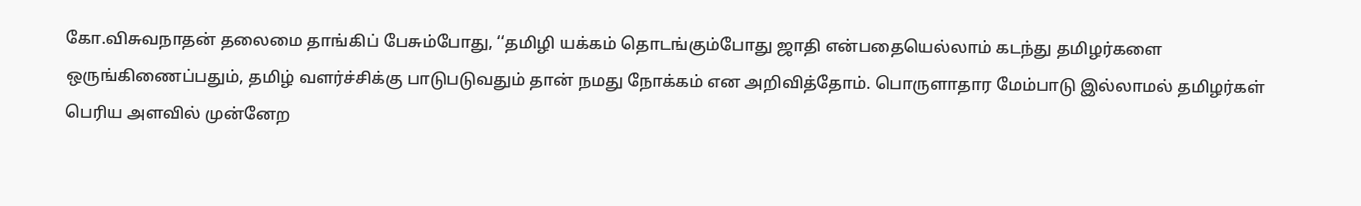கோ.விசுவநாதன் தலைமை தாங்கிப் பேசும்போது, ‘‘தமிழி யக்கம் தொடங்கும்போது ஜாதி என்பதையெல்லாம் கடந்து தமிழர்களை ஒருங்கிணைப்பதும், தமிழ் வளர்ச்சிக்கு பாடுபடுவதும் தான் நமது நோக்கம் என அறிவித்தோம். பொருளாதார மேம்பாடு இல்லாமல் தமிழர்கள் பெரிய அளவில் முன்னேற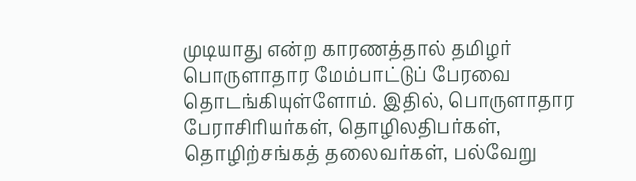முடியாது என்ற காரணத்தால் தமிழர் பொருளாதார மேம்பாட்டுப் பேரவை தொடங்கியுள்ளோம். இதில், பொருளாதார பேராசிரியர்கள், தொழிலதிபர்கள், தொழிற்சங்கத் தலைவர்கள், பல்வேறு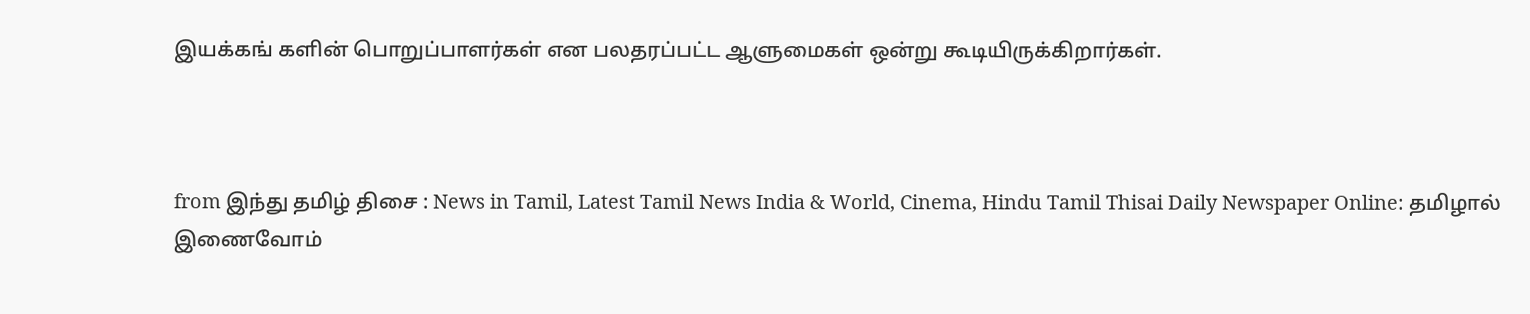இயக்கங் களின் பொறுப்பாளர்கள் என பலதரப்பட்ட ஆளுமைகள் ஒன்று கூடியிருக்கிறார்கள்.



from இந்து தமிழ் திசை : News in Tamil, Latest Tamil News India & World, Cinema, Hindu Tamil Thisai Daily Newspaper Online: தமிழால் இணைவோம்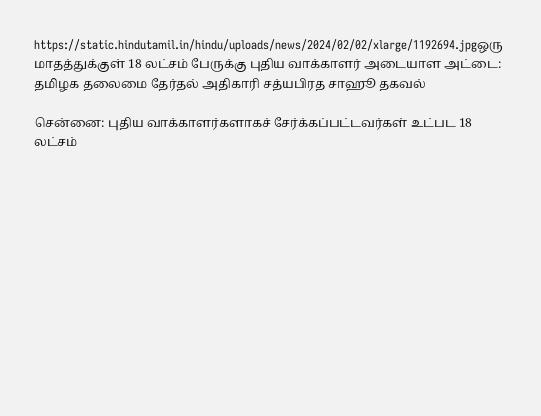https://static.hindutamil.in/hindu/uploads/news/2024/02/02/xlarge/1192694.jpgஒரு மாதத்துக்குள் 18 லட்சம் பேருக்கு புதிய வாக்காளர் அடையாள அட்டை: தமிழக தலைமை தேர்தல் அதிகாரி சத்யபிரத சாஹூ தகவல்

சென்னை: புதிய வாக்காளர்களாகச் சேர்க்கப்பட்டவர்கள் உட்பட 18 லட்சம்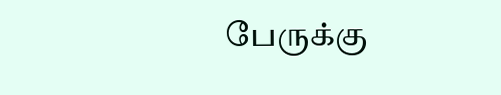பேருக்கு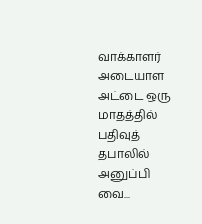வாக்காளர் அடையாள அட்டை ஒரு மாதத்தில் பதிவுத் தபாலில் அனுப்பி வை...